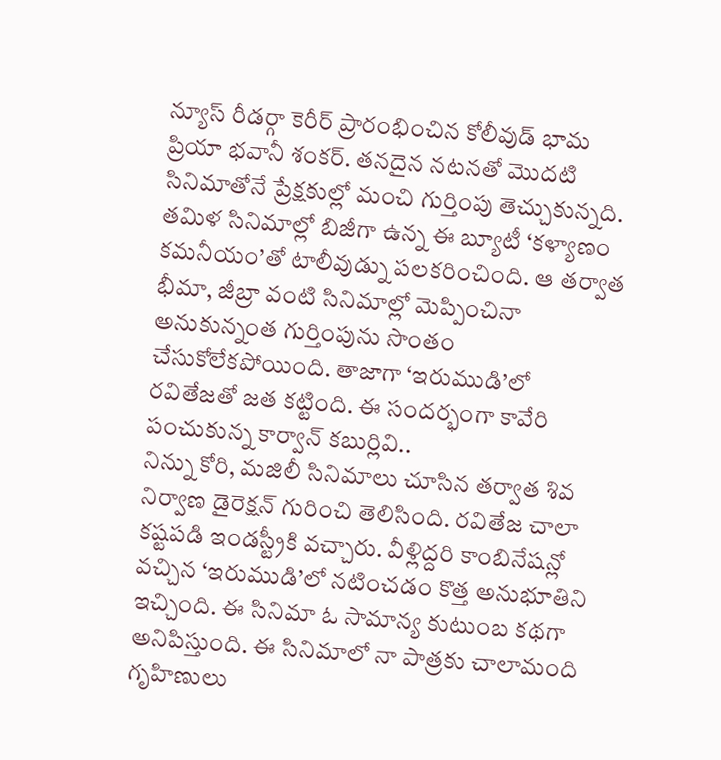న్యూస్ రీడర్గా కెరీర్ ప్రారంభించిన కోలీవుడ్ భామ ప్రియా భవానీ శంకర్. తనదైన నటనతో మొదటి సినిమాతోనే ప్రేక్షకుల్లో మంచి గుర్తింపు తెచ్చుకున్నది. తమిళ సినిమాల్లో బిజీగా ఉన్న ఈ బ్యూటీ ‘కళ్యాణం కమనీయం’తో టాలీవుడ్ను పలకరించింది. ఆ తర్వాత భీమా, జీబ్రా వంటి సినిమాల్లో మెప్పించినా అనుకున్నంత గుర్తింపును సొంతం చేసుకోలేకపోయింది. తాజాగా ‘ఇరుముడి’లో రవితేజతో జత కట్టింది. ఈ సందర్భంగా కావేరి పంచుకున్న కార్వాన్ కబుర్లివి..
నిన్ను కోరి, మజిలీ సినిమాలు చూసిన తర్వాత శివ నిర్వాణ డైరెక్షన్ గురించి తెలిసింది. రవితేజ చాలా కష్టపడి ఇండస్ట్రీకి వచ్చారు. వీళ్లిద్దరి కాంబినేషన్లో వచ్చిన ‘ఇరుముడి’లో నటించడం కొత్త అనుభూతిని ఇచ్చింది. ఈ సినిమా ఓ సామాన్య కుటుంబ కథగా అనిపిస్తుంది. ఈ సినిమాలో నా పాత్రకు చాలామంది గృహిణులు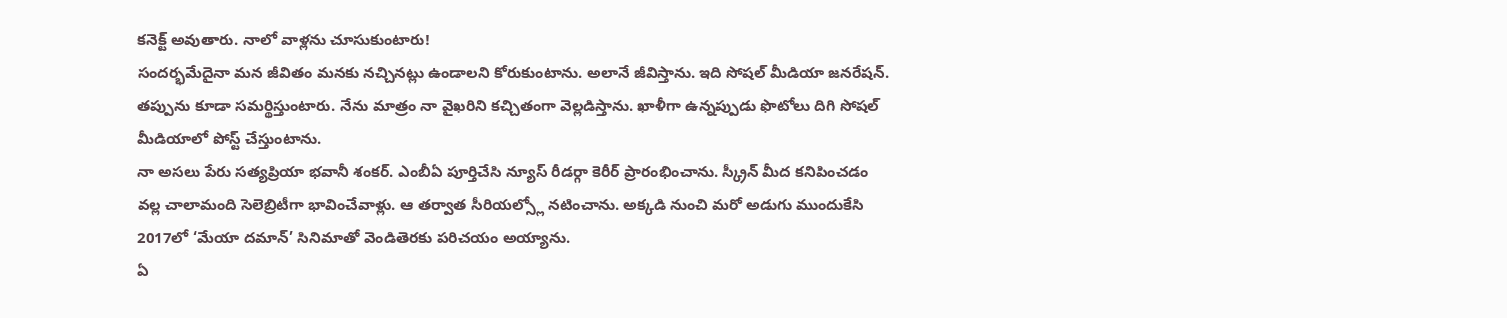కనెక్ట్ అవుతారు. నాలో వాళ్లను చూసుకుంటారు!
సందర్భమేదైనా మన జీవితం మనకు నచ్చినట్లు ఉండాలని కోరుకుంటాను. అలానే జీవిస్తాను. ఇది సోషల్ మీడియా జనరేషన్. తప్పును కూడా సమర్థిస్తుంటారు. నేను మాత్రం నా వైఖరిని కచ్చితంగా వెల్లడిస్తాను. ఖాళీగా ఉన్నప్పుడు ఫొటోలు దిగి సోషల్ మీడియాలో పోస్ట్ చేస్తుంటాను.
నా అసలు పేరు సత్యప్రియా భవానీ శంకర్. ఎంబీఏ పూర్తిచేసి న్యూస్ రీడర్గా కెరీర్ ప్రారంభించాను. స్క్రీన్ మీద కనిపించడం వల్ల చాలామంది సెలెబ్రిటీగా భావించేవాళ్లు. ఆ తర్వాత సీరియల్స్లో నటించాను. అక్కడి నుంచి మరో అడుగు ముందుకేసి 2017లో ‘మేయా దమాన్’ సినిమాతో వెండితెరకు పరిచయం అయ్యాను.
ఏ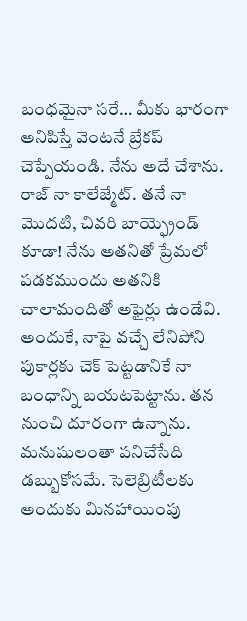బంధమైనా సరే… మీకు భారంగా అనిపిస్తే వెంటనే బ్రేకప్ చెప్పేయండి. నేను అదే చేశాను. రాజ్ నా కాలేజ్మేట్. తనే నా మొదటి, చివరి బాయ్ఫ్రెండ్ కూడా! నేను అతనితో ప్రేమలో పడకముందు అతనికి చాలామందితో అఫైర్లు ఉండేవి. అందుకే, నాపై వచ్చే లేనిపోని పుకార్లకు చెక్ పెట్టడానికే నా బంధాన్ని బయటపెట్టాను. తన నుంచి దూరంగా ఉన్నాను.
మనుషులంతా పనిచేసేది డబ్బుకోసమే. సెలెబ్రిటీలకు అందుకు మినహాయింపు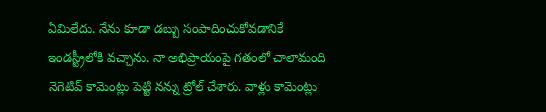ఏమిలేదు. నేను కూడా డబ్బు సంపాదించుకోవడానికే ఇండస్ట్రీలోకి వచ్చాను. నా అభిప్రాయంపై గతంలో చాలామంది నెగెటివ్ కామెంట్లు పెట్టి నన్ను ట్రోల్ చేశారు. వాళ్లు కామెంట్లు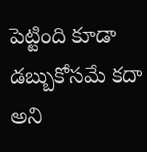పెట్టింది కూడా డబ్బుకోసమే కదా అని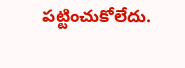పట్టించుకోలేదు.